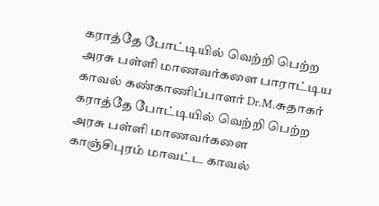கராத்தே போட்டியில் வெற்றி பெற்ற அரசு பள்ளி மாணவர்களை பாராட்டிய காவல் கண்காணிப்பாளர் Dr.M.சுதாகர்
கராத்தே போட்டியில் வெற்றி பெற்ற அரசு பள்ளி மாணவர்களை காஞ்சிபுரம் மாவட்ட காவல்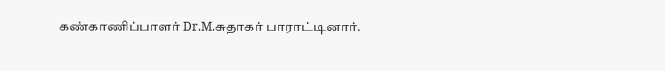கண்காணிப்பாளர் Dr.M.சுதாகர் பாராட்டினார்.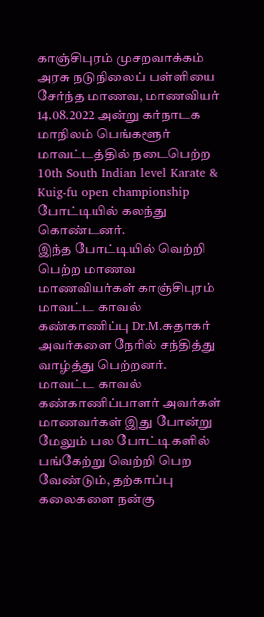காஞ்சிபுரம் முசறவாக்கம் அரசு நடுநிலைப் பள்ளியை சேர்ந்த மாணவ, மாணவியர் 14.08.2022 அன்று கர்நாடக மாநிலம் பெங்களூர் மாவட்டத்தில் நடைபெற்ற 10th South Indian level Karate & Kuig-fu open championship போட்டியில் கலந்து கொண்டனர்.
இந்த போட்டியில் வெற்றி பெற்ற மாணவ மாணவியர்கள் காஞ்சிபுரம் மாவட்ட காவல் கண்காணிப்பு Dr.M.சுதாகர் அவர்களை நேரில் சந்தித்து வாழ்த்து பெற்றனர்.
மாவட்ட காவல் கண்காணிப்பாளர் அவர்கள் மாணவர்கள் இது போன்று மேலும் பல போட்டிகளில் பங்கேற்று வெற்றி பெற வேண்டும், தற்காப்பு கலைகளை நன்கு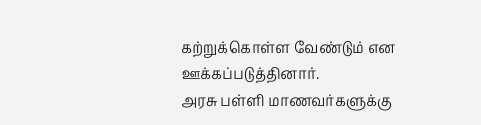கற்றுக்கொள்ள வேண்டும் என ஊக்கப்படுத்தினார்.
அரசு பள்ளி மாணவர்களுக்கு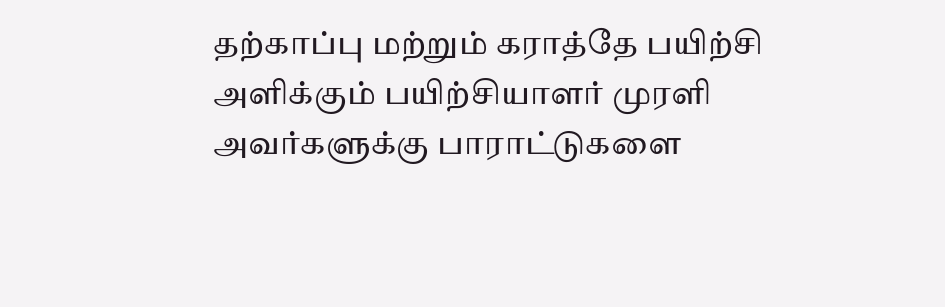தற்காப்பு மற்றும் கராத்தே பயிற்சி அளிக்கும் பயிற்சியாளர் முரளி அவர்களுக்கு பாராட்டுகளை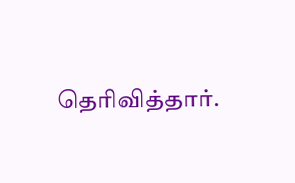தெரிவித்தார்.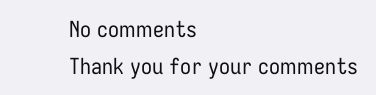No comments
Thank you for your comments